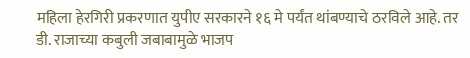महिला हेरगिरी प्रकरणात युपीए सरकारने १६ मे पर्यंत थांबण्याचे ठरविले आहे. तर डी. राजाच्या कबुली जबाबामुळे भाजप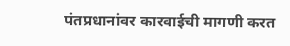पंतप्रधानांवर कारवाईची मागणी करत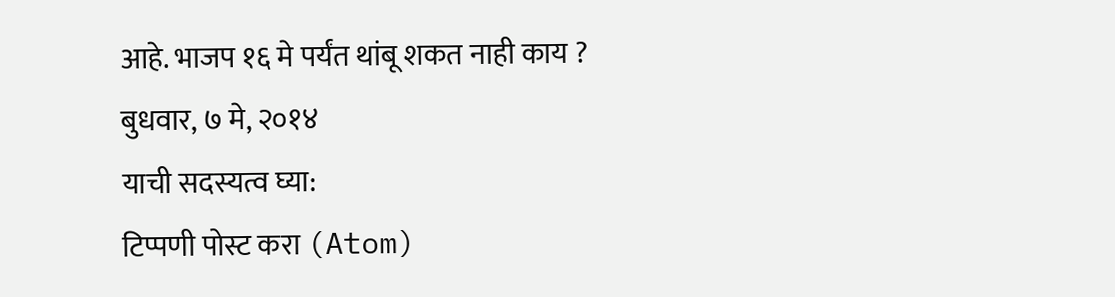आहे. भाजप १६ मे पर्यंत थांबू शकत नाही काय ?
बुधवार, ७ मे, २०१४
याची सदस्यत्व घ्या:
टिप्पणी पोस्ट करा (Atom)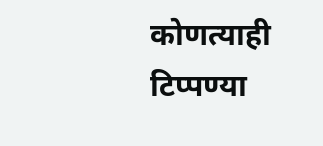कोणत्याही टिप्पण्या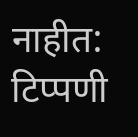नाहीत:
टिप्पणी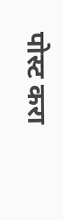पोस्ट करा